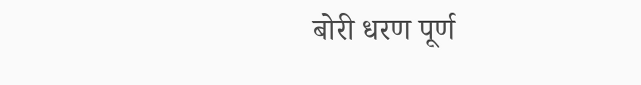बोरी धरण पूर्ण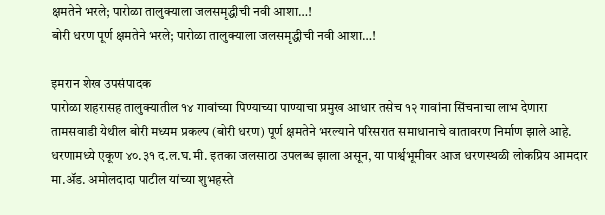क्षमतेने भरले; पारोळा तालुक्याला जलसमृद्धीची नवी आशा…!
बोरी धरण पूर्ण क्षमतेने भरले; पारोळा तालुक्याला जलसमृद्धीची नवी आशा…!

इमरान शेख उपसंपादक
पारोळा शहरासह तालुक्यातील १४ गावांच्या पिण्याच्या पाण्याचा प्रमुख आधार तसेच १२ गावांना सिंचनाचा लाभ देणारा तामसवाडी येथील बोरी मध्यम प्रकल्प (बोरी धरण) पूर्ण क्षमतेने भरल्याने परिसरात समाधानाचे वातावरण निर्माण झाले आहे. धरणामध्ये एकूण ४०.३१ द.ल.घ.मी. इतका जलसाठा उपलब्ध झाला असून, या पार्श्वभूमीवर आज धरणस्थळी लोकप्रिय आमदार मा.ॲड. अमोलदादा पाटील यांच्या शुभहस्ते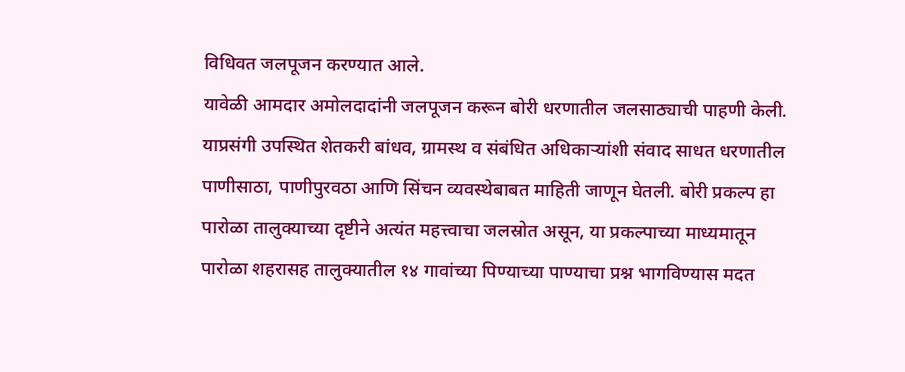विधिवत जलपूजन करण्यात आले.
यावेळी आमदार अमोलदादांनी जलपूजन करून बोरी धरणातील जलसाठ्याची पाहणी केली. याप्रसंगी उपस्थित शेतकरी बांधव, ग्रामस्थ व संबंधित अधिकाऱ्यांशी संवाद साधत धरणातील पाणीसाठा, पाणीपुरवठा आणि सिंचन व्यवस्थेबाबत माहिती जाणून घेतली. बोरी प्रकल्प हा पारोळा तालुक्याच्या दृष्टीने अत्यंत महत्त्वाचा जलस्रोत असून, या प्रकल्पाच्या माध्यमातून पारोळा शहरासह तालुक्यातील १४ गावांच्या पिण्याच्या पाण्याचा प्रश्न भागविण्यास मदत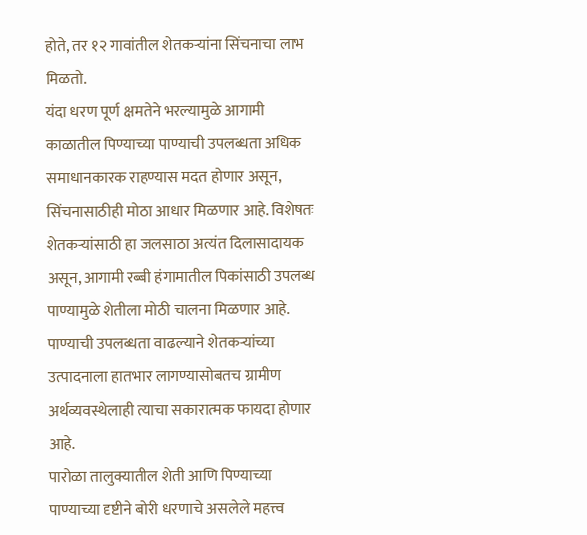होते, तर १२ गावांतील शेतकऱ्यांना सिंचनाचा लाभ मिळतो.
यंदा धरण पूर्ण क्षमतेने भरल्यामुळे आगामी काळातील पिण्याच्या पाण्याची उपलब्धता अधिक समाधानकारक राहण्यास मदत होणार असून, सिंचनासाठीही मोठा आधार मिळणार आहे. विशेषतः शेतकऱ्यांसाठी हा जलसाठा अत्यंत दिलासादायक असून, आगामी रब्बी हंगामातील पिकांसाठी उपलब्ध पाण्यामुळे शेतीला मोठी चालना मिळणार आहे. पाण्याची उपलब्धता वाढल्याने शेतकऱ्यांच्या उत्पादनाला हातभार लागण्यासोबतच ग्रामीण अर्थव्यवस्थेलाही त्याचा सकारात्मक फायदा होणार आहे.
पारोळा तालुक्यातील शेती आणि पिण्याच्या पाण्याच्या दृष्टीने बोरी धरणाचे असलेले महत्त्व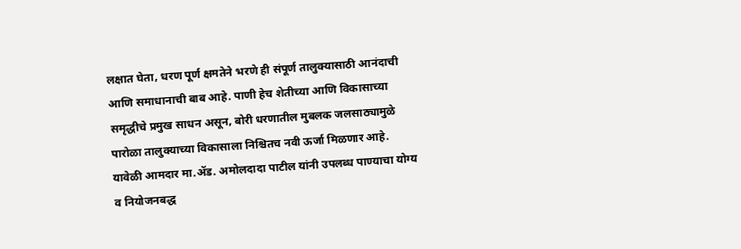लक्षात घेता, धरण पूर्ण क्षमतेने भरणे ही संपूर्ण तालुक्यासाठी आनंदाची आणि समाधानाची बाब आहे. पाणी हेच शेतीच्या आणि विकासाच्या समृद्धीचे प्रमुख साधन असून, बोरी धरणातील मुबलक जलसाठ्यामुळे पारोळा तालुक्याच्या विकासाला निश्चितच नवी ऊर्जा मिळणार आहे.
यावेळी आमदार मा.ॲड. अमोलदादा पाटील यांनी उपलब्ध पाण्याचा योग्य व नियोजनबद्ध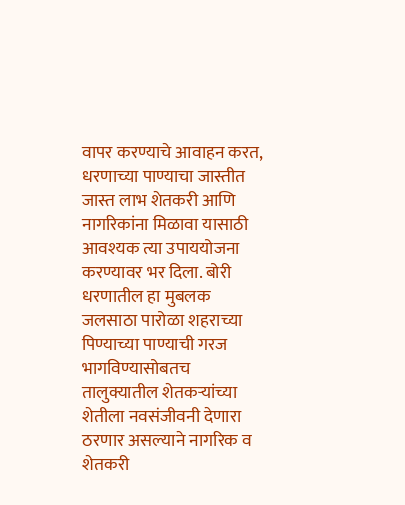वापर करण्याचे आवाहन करत, धरणाच्या पाण्याचा जास्तीत जास्त लाभ शेतकरी आणि नागरिकांना मिळावा यासाठी आवश्यक त्या उपाययोजना करण्यावर भर दिला. बोरी धरणातील हा मुबलक जलसाठा पारोळा शहराच्या पिण्याच्या पाण्याची गरज भागविण्यासोबतच तालुक्यातील शेतकऱ्यांच्या शेतीला नवसंजीवनी देणारा ठरणार असल्याने नागरिक व शेतकरी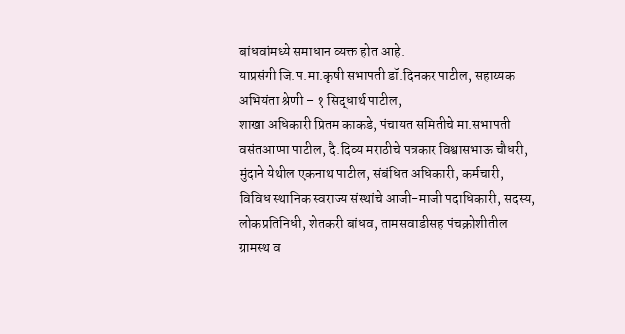बांधवांमध्ये समाधान व्यक्त होत आहे.
याप्रसंगी जि.प.मा.कृषी सभापती डॉ.दिनकर पाटील, सहाय्यक अभियंता श्रेणी – १ सिद्धार्थ पाटील,
शाखा अधिकारी प्रितम काकडे, पंचायत समितीचे मा.सभापती वसंतआप्पा पाटील, दै.दिव्य मराठीचे पत्रकार विश्वासभाऊ चौधरी, मुंदाने येथील एकनाथ पाटील, संबंधित अधिकारी, कर्मचारी, विविध स्थानिक स्वराज्य संस्थांचे आजी-माजी पदाधिकारी, सदस्य, लोकप्रतिनिधी, शेतकरी बांधव, तामसवाडीसह पंचक्रोशीतील ग्रामस्थ व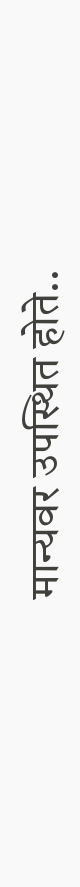मान्यवर उपस्थित होते..